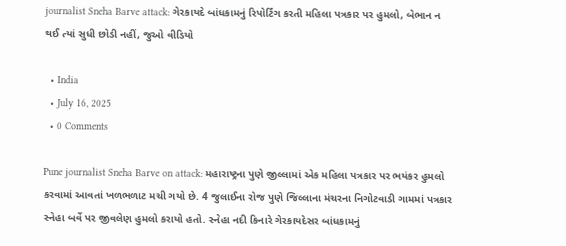journalist Sneha Barve attack: ગેરકાયદે બાંધકામનું રિપોર્ટિંગ કરતી મહિલા પત્રકાર પર હુમલો, બેભાન ન થઈ ત્યાં સુધી છોડી નહીં, જુઓ વીડિયો

  • India
  • July 16, 2025
  • 0 Comments

Pune journalist Sneha Barve on attack: મહારાષ્ટ્રના પુણે જીલ્લામાં એક મહિલા પત્રકાર પર ભયંકર હુમલો કરવામાં આવતાં ખળભળાટ મચી ગયો છે. 4 જુલાઈના રોજ પુણે જિલ્લાના મંચરના નિગોટવાડી ગામમાં પત્રકાર સ્નેહા બર્વે પર જીવલેણ હુમલો કરાયો હતો. સ્નેહા નદી કિનારે ગેરકાયદેસર બાંધકામનું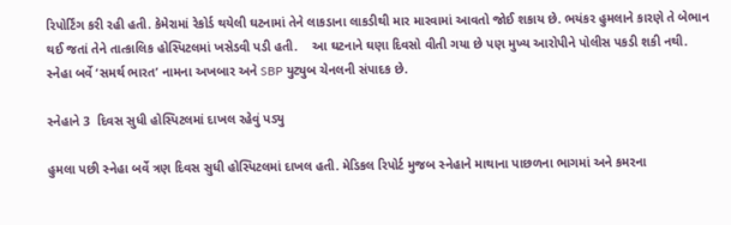રિપોર્ટિંગ કરી રહી હતી. કેમેરામાં રેકોર્ડ થયેલી ઘટનામાં તેને લાકડાના લાકડીથી માર મારવામાં આવતો જોઈ શકાય છે. ભયંકર હુમલાને કારણે તે બેભાન થઈ જતાં તેને તાત્કાલિક હોસ્પિટલમાં ખસેડવી પડી હતી.    આ ઘટનાને ઘણા દિવસો વીતી ગયા છે પણ મુખ્ય આરોપીને પોલીસ પકડી શકી નથી.  સ્નેહા બર્વે ‘સમર્થ ભારત’ નામના અખબાર અને SBP યુટ્યુબ ચેનલની સંપાદક છે.

સ્નેહાને 3  દિવસ સુધી હોસ્પિટલમાં દાખલ રહેવું પડ્યુ

હુમલા પછી સ્નેહા બર્વે ત્રણ દિવસ સુધી હોસ્પિટલમાં દાખલ હતી. મેડિકલ રિપોર્ટ મુજબ સ્નેહાને માથાના પાછળના ભાગમાં અને કમરના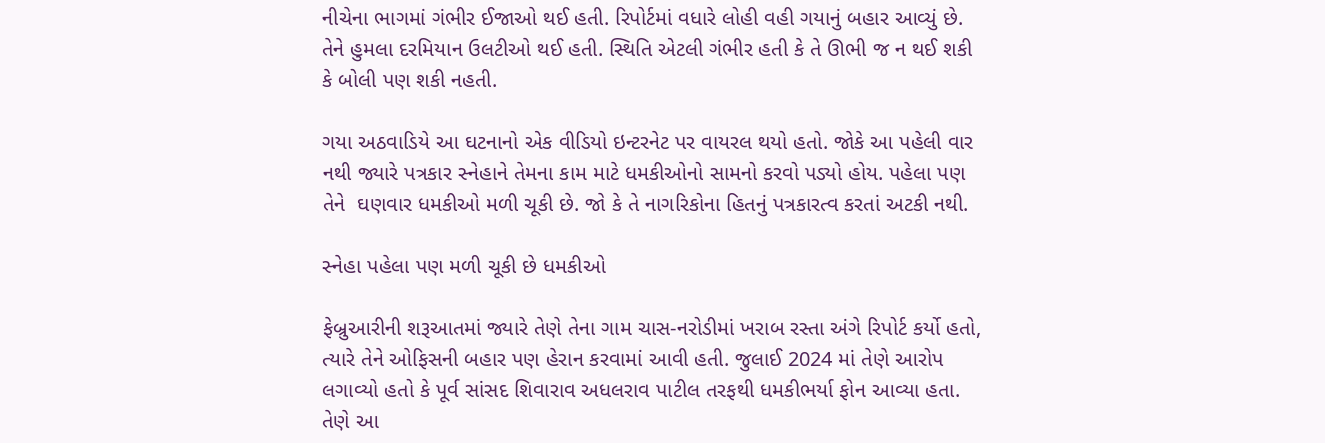નીચેના ભાગમાં ગંભીર ઈજાઓ થઈ હતી. રિપોર્ટમાં વધારે લોહી વહી ગયાનું બહાર આવ્યું છે. તેને હુમલા દરમિયાન ઉલટીઓ થઈ હતી. સ્થિતિ એટલી ગંભીર હતી કે તે ઊભી જ ન થઈ શકી કે બોલી પણ શકી નહતી.

ગયા અઠવાડિયે આ ઘટનાનો એક વીડિયો ઇન્ટરનેટ પર વાયરલ થયો હતો. જોકે આ પહેલી વાર નથી જ્યારે પત્રકાર સ્નેહાને તેમના કામ માટે ધમકીઓનો સામનો કરવો પડ્યો હોય. પહેલા પણ તેને  ઘણવાર ધમકીઓ મળી ચૂકી છે. જો કે તે નાગરિકોના હિતનું પત્રકારત્વ કરતાં અટકી નથી.

સ્નેહા પહેલા પણ મળી ચૂકી છે ધમકીઓ

ફેબ્રુઆરીની શરૂઆતમાં જ્યારે તેણે તેના ગામ ચાસ-નરોડીમાં ખરાબ રસ્તા અંગે રિપોર્ટ કર્યો હતો, ત્યારે તેને ઓફિસની બહાર પણ હેરાન કરવામાં આવી હતી. જુલાઈ 2024 માં તેણે આરોપ લગાવ્યો હતો કે પૂર્વ સાંસદ શિવારાવ અધલરાવ પાટીલ તરફથી ધમકીભર્યા ફોન આવ્યા હતા. તેણે આ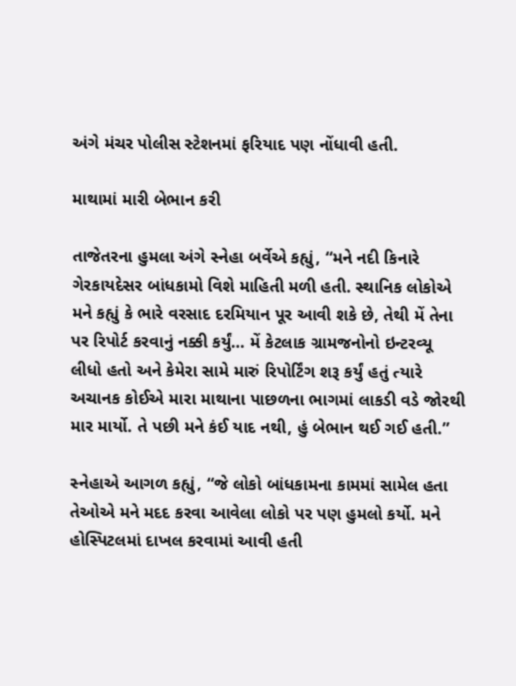અંગે મંચર પોલીસ સ્ટેશનમાં ફરિયાદ પણ નોંધાવી હતી.

માથામાં મારી બેભાન કરી

તાજેતરના હુમલા અંગે સ્નેહા બર્વેએ કહ્યું, “મને નદી કિનારે ગેરકાયદેસર બાંધકામો વિશે માહિતી મળી હતી. સ્થાનિક લોકોએ મને કહ્યું કે ભારે વરસાદ દરમિયાન પૂર આવી શકે છે, તેથી મેં તેના પર રિપોર્ટ કરવાનું નક્કી કર્યું… મેં કેટલાક ગ્રામજનોનો ઇન્ટરવ્યૂ લીધો હતો અને કેમેરા સામે મારું રિપોર્ટિંગ શરૂ કર્યું હતું ત્યારે અચાનક કોઈએ મારા માથાના પાછળના ભાગમાં લાકડી વડે જોરથી માર માર્યો. તે પછી મને કંઈ યાદ નથી, હું બેભાન થઈ ગઈ હતી.”

સ્નેહાએ આગળ કહ્યું, “જે લોકો બાંધકામના કામમાં સામેલ હતા તેઓએ મને મદદ કરવા આવેલા લોકો પર પણ હુમલો કર્યો. મને હોસ્પિટલમાં દાખલ કરવામાં આવી હતી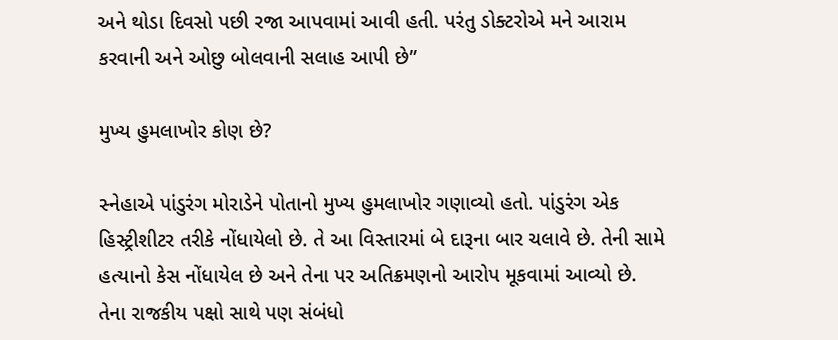અને થોડા દિવસો પછી રજા આપવામાં આવી હતી. પરંતુ ડોક્ટરોએ મને આરામ કરવાની અને ઓછુ બોલવાની સલાહ આપી છે”

મુખ્ય હુમલાખોર કોણ છે?

સ્નેહાએ પાંડુરંગ મોરાડેને પોતાનો મુખ્ય હુમલાખોર ગણાવ્યો હતો. પાંડુરંગ એક હિસ્ટ્રીશીટર તરીકે નોંધાયેલો છે. તે આ વિસ્તારમાં બે દારૂના બાર ચલાવે છે. તેની સામે હત્યાનો કેસ નોંધાયેલ છે અને તેના પર અતિક્રમણનો આરોપ મૂકવામાં આવ્યો છે. તેના રાજકીય પક્ષો સાથે પણ સંબંધો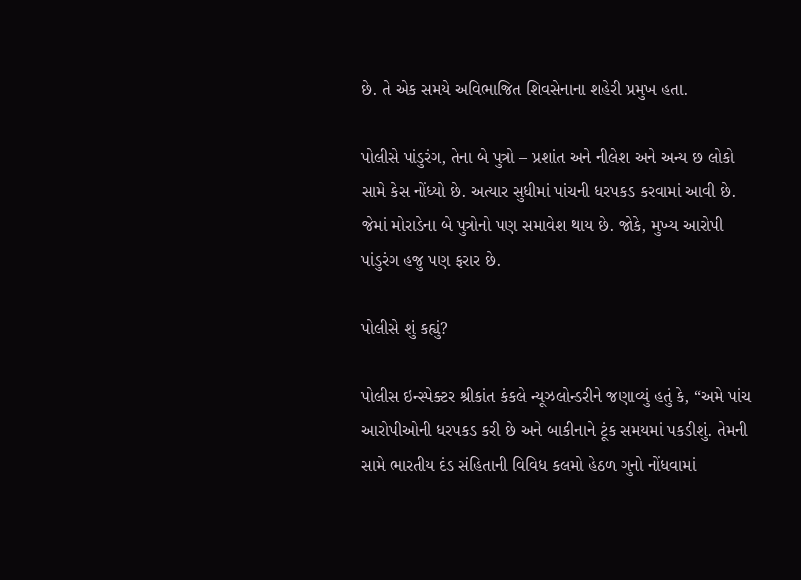છે. તે એક સમયે અવિભાજિત શિવસેનાના શહેરી પ્રમુખ હતા.

પોલીસે પાંડુરંગ, તેના બે પુત્રો – પ્રશાંત અને નીલેશ અને અન્ય છ લોકો સામે કેસ નોંધ્યો છે. અત્યાર સુધીમાં પાંચની ધરપકડ કરવામાં આવી છે. જેમાં મોરાડેના બે પુત્રોનો પણ સમાવેશ થાય છે. જોકે, મુખ્ય આરોપી પાંડુરંગ હજુ પણ ફરાર છે.

પોલીસે શું કહ્યું?

પોલીસ ઇન્સ્પેક્ટર શ્રીકાંત કંકલે ન્યૂઝલોન્ડરીને જણાવ્યું હતું કે, “અમે પાંચ આરોપીઓની ધરપકડ કરી છે અને બાકીનાને ટૂંક સમયમાં પકડીશું. તેમની સામે ભારતીય દંડ સંહિતાની વિવિધ કલમો હેઠળ ગુનો નોંધવામાં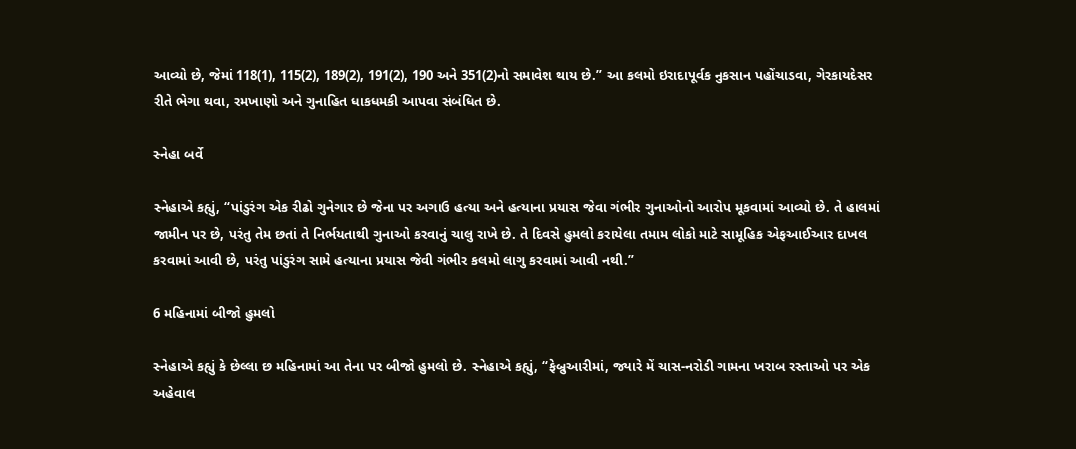આવ્યો છે, જેમાં 118(1), 115(2), 189(2), 191(2), 190 અને 351(2)નો સમાવેશ થાય છે.” આ કલમો ઇરાદાપૂર્વક નુકસાન પહોંચાડવા, ગેરકાયદેસર રીતે ભેગા થવા, રમખાણો અને ગુનાહિત ધાકધમકી આપવા સંબંધિત છે.

સ્નેહા બર્વે

સ્નેહાએ કહ્યું, “પાંડુરંગ એક રીઢો ગુનેગાર છે જેના પર અગાઉ હત્યા અને હત્યાના પ્રયાસ જેવા ગંભીર ગુનાઓનો આરોપ મૂકવામાં આવ્યો છે. તે હાલમાં જામીન પર છે, પરંતુ તેમ છતાં તે નિર્ભયતાથી ગુનાઓ કરવાનું ચાલુ રાખે છે. તે દિવસે હુમલો કરાયેલા તમામ લોકો માટે સામૂહિક એફઆઈઆર દાખલ કરવામાં આવી છે, પરંતુ પાંડુરંગ સામે હત્યાના પ્રયાસ જેવી ગંભીર કલમો લાગુ કરવામાં આવી નથી.”

6 મહિનામાં બીજો હુમલો

સ્નેહાએ કહ્યું કે છેલ્લા છ મહિનામાં આ તેના પર બીજો હુમલો છે. સ્નેહાએ કહ્યું, “ફેબ્રુઆરીમાં, જ્યારે મેં ચાસ-નરોડી ગામના ખરાબ રસ્તાઓ પર એક અહેવાલ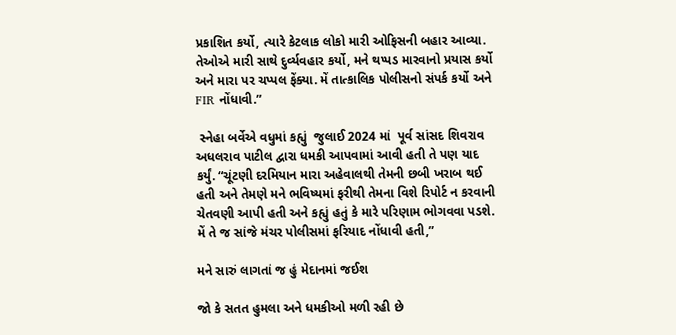પ્રકાશિત કર્યો, ત્યારે કેટલાક લોકો મારી ઓફિસની બહાર આવ્યા. તેઓએ મારી સાથે દુર્વ્યવહાર કર્યો, મને થપ્પડ મારવાનો પ્રયાસ કર્યો અને મારા પર ચપ્પલ ફેંક્યા. મેં તાત્કાલિક પોલીસનો સંપર્ક કર્યો અને FIR નોંધાવી.”

 સ્નેહા બર્વેએ વધુમાં કહ્યું  જુલાઈ 2024 માં  પૂર્વ સાંસદ શિવરાવ અધલરાવ પાટીલ દ્વારા ધમકી આપવામાં આવી હતી તે પણ યાદ કર્યું. “ચૂંટણી દરમિયાન મારા અહેવાલથી તેમની છબી ખરાબ થઈ હતી અને તેમણે મને ભવિષ્યમાં ફરીથી તેમના વિશે રિપોર્ટ ન કરવાની ચેતવણી આપી હતી અને કહ્યું હતું કે મારે પરિણામ ભોગવવા પડશે. મેં તે જ સાંજે મંચર પોલીસમાં ફરિયાદ નોંધાવી હતી,”

મને સારું લાગતાં જ હું મેદાનમાં જઈશ

જો કે સતત હુમલા અને ધમકીઓ મળી રહી છે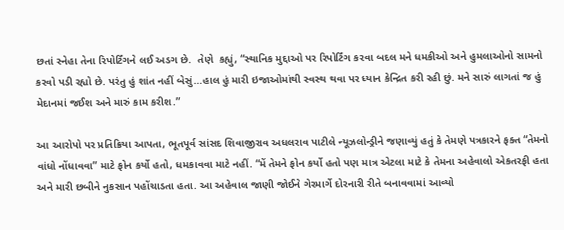છતાં સ્નેહા તેના રિપોર્ટિંગને લઈ અડગ છે.  તેણે  કહ્યું, “સ્થાનિક મુદ્દાઓ પર રિપોર્ટિંગ કરવા બદલ મને ધમકીઓ અને હુમલાઓનો સામનો કરવો પડી રહ્યો છે. પરંતુ હું શાંત નહીં બેસું…હાલ હું મારી ઇજાઓમાંથી સ્વસ્થ થવા પર ધ્યાન કેન્દ્રિત કરી રહી છું. મને સારું લાગતાં જ હું મેદાનમાં જઈશ અને મારું કામ કરીશ.”

આ આરોપો પર પ્રતિક્રિયા આપતા, ભૂતપૂર્વ સાંસદ શિવાજીરાવ અધલરાવ પાટીલે ન્યૂઝલોન્ડ્રીને જણાવ્યું હતું કે તેમણે પત્રકારને ફક્ત “તેમનો વાંધો નોંધાવવા” માટે ફોન કર્યો હતો, ધમકાવવા માટે નહીં. “મેં તેમને ફોન કર્યો હતો પણ માત્ર એટલા માટે કે તેમના અહેવાલો એકતરફી હતા અને મારી છબીને નુકસાન પહોંચાડતા હતા. આ અહેવાલ જાણી જોઈને ગેરમાર્ગે દોરનારી રીતે બનાવવામાં આવ્યો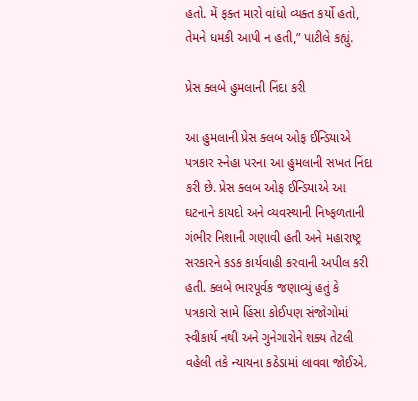હતો. મેં ફક્ત મારો વાંધો વ્યક્ત કર્યો હતો, તેમને ધમકી આપી ન હતી,” પાટીલે કહ્યું.

પ્રેસ ક્લબે હુમલાની નિંદા કરી

આ હુમલાની પ્રેસ ક્લબ ઓફ ઈન્ડિયાએ પત્રકાર સ્નેહા પરના આ હુમલાની સખત નિંદા કરી છે. પ્રેસ ક્લબ ઓફ ઈન્ડિયાએ આ ઘટનાને કાયદો અને વ્યવસ્થાની નિષ્ફળતાની ગંભીર નિશાની ગણાવી હતી અને મહારાષ્ટ્ર સરકારને કડક કાર્યવાહી કરવાની અપીલ કરી હતી. ક્લબે ભારપૂર્વક જણાવ્યું હતું કે પત્રકારો સામે હિંસા કોઈપણ સંજોગોમાં સ્વીકાર્ય નથી અને ગુનેગારોને શક્ય તેટલી વહેલી તકે ન્યાયના કઠેડામાં લાવવા જોઈએ.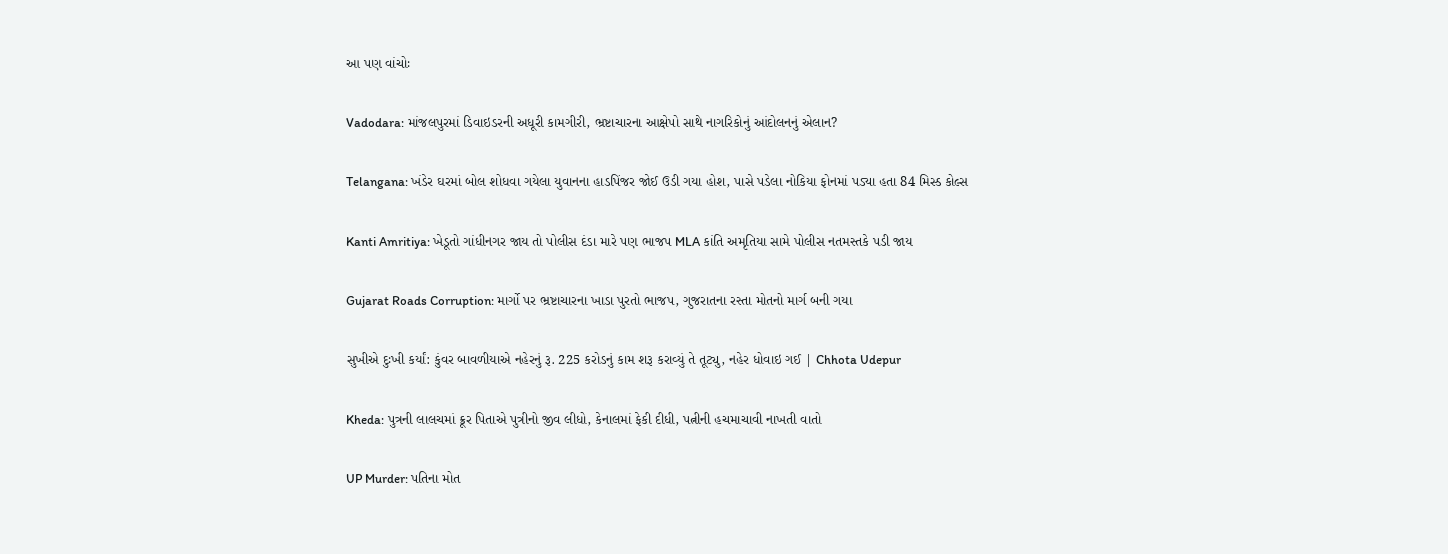આ પણ વાંચોઃ

Vadodara: માંજલપુરમાં ડિવાઇડરની અધૂરી કામગીરી, ભ્રષ્ટાચારના આક્ષેપો સાથે નાગરિકોનું આંદોલનનું એલાન?

Telangana: ખંડેર ઘરમાં બોલ શોધવા ગયેલા યુવાનના હાડપિંજર જોઈ ઉડી ગયા હોશ, પાસે પડેલા નોકિયા ફોનમાં પડ્યા હતા 84 મિસ્ડ કોલ્સ

Kanti Amritiya: ખેડૂતો ગાંધીનગર જાય તો પોલીસ દંડા મારે પણ ભાજપ MLA કાંતિ અમૃતિયા સામે પોલીસ નતમસ્તકે પડી જાય

Gujarat Roads Corruption: માર્ગો પર ભ્રષ્ટાચારના ખાડા પુરતો ભાજપ, ગુજરાતના રસ્તા મોતનો માર્ગ બની ગયા

સુખીએ દુઃખી કર્યાં: કુંવર બાવળીયાએ નહેરનું રૂ. 225 કરોડનું કામ શરૂ કરાવ્યું તે તૂટ્યુ, નહેર ધોવાઇ ગઈ | Chhota Udepur

Kheda: પુત્રની લાલચમાં ક્રૂર પિતાએ પુત્રીનો જીવ લીધો, કેનાલમાં ફેકી દીધી, પત્નીની હચમાચાવી નાખતી વાતો

UP Murder: પતિના મોત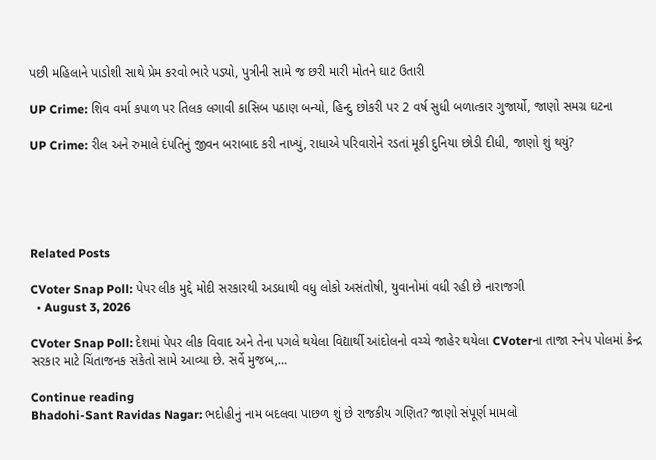પછી મહિલાને પાડોશી સાથે પ્રેમ કરવો ભારે પડ્યો, પુત્રીની સામે જ છરી મારી મોતને ઘાટ ઉતારી

UP Crime: શિવ વર્મા કપાળ પર તિલક લગાવી કાસિબ પઠાણ બન્યો, હિન્દુ છોકરી પર 2 વર્ષ સુધી બળાત્કાર ગુજાર્યો, જાણો સમગ્ર ઘટના

UP Crime: રીલ અને રુમાલે દંપતિનું જીવન બરાબાદ કરી નાખ્યું, રાધાએ પરિવારોને રડતાં મૂકી દુનિયા છોડી દીધી, જાણો શું થયું?





Related Posts

CVoter Snap Poll: પેપર લીક મુદ્દે મોદી સરકારથી અડધાથી વધુ લોકો અસંતોષી, યુવાનોમાં વધી રહી છે નારાજગી
  • August 3, 2026

CVoter Snap Poll: દેશમાં પેપર લીક વિવાદ અને તેના પગલે થયેલા વિદ્યાર્થી આંદોલનો વચ્ચે જાહેર થયેલા CVoterના તાજા સ્નેપ પોલમાં કેન્દ્ર સરકાર માટે ચિંતાજનક સંકેતો સામે આવ્યા છે. સર્વે મુજબ,…

Continue reading
Bhadohi-Sant Ravidas Nagar: ભદોહીનું નામ બદલવા પાછળ શું છે રાજકીય ગણિત? જાણો સંપૂર્ણ મામલો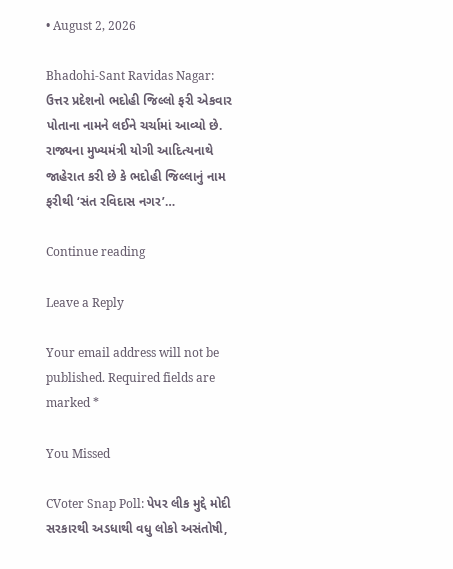• August 2, 2026

Bhadohi-Sant Ravidas Nagar: ઉત્તર પ્રદેશનો ભદોહી જિલ્લો ફરી એકવાર પોતાના નામને લઈને ચર્ચામાં આવ્યો છે. રાજ્યના મુખ્યમંત્રી યોગી આદિત્યનાથે જાહેરાત કરી છે કે ભદોહી જિલ્લાનું નામ ફરીથી ‘સંત રવિદાસ નગર’…

Continue reading

Leave a Reply

Your email address will not be published. Required fields are marked *

You Missed

CVoter Snap Poll: પેપર લીક મુદ્દે મોદી સરકારથી અડધાથી વધુ લોકો અસંતોષી,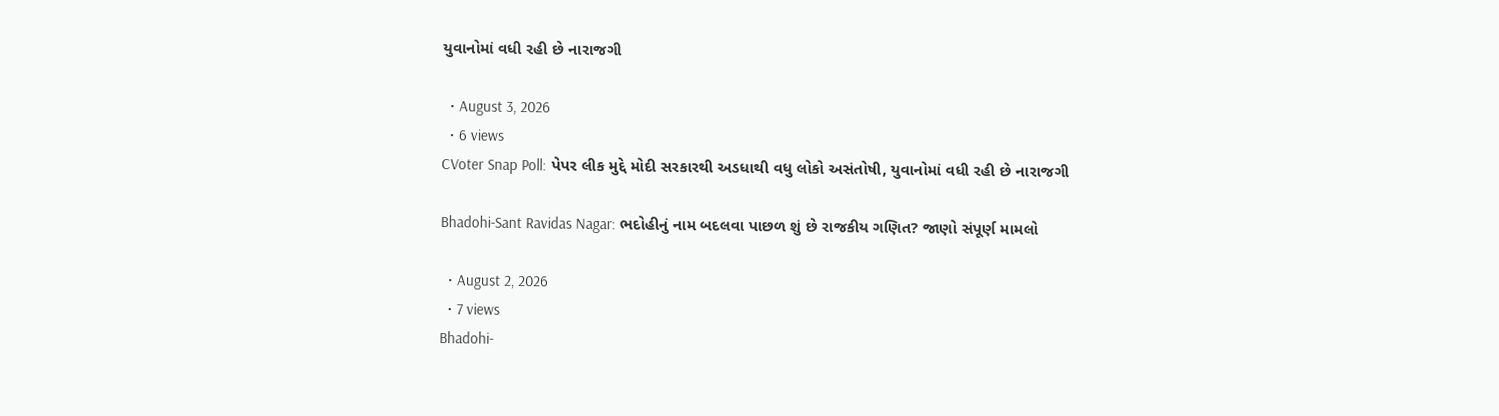યુવાનોમાં વધી રહી છે નારાજગી

  • August 3, 2026
  • 6 views
CVoter Snap Poll: પેપર લીક મુદ્દે મોદી સરકારથી અડધાથી વધુ લોકો અસંતોષી, યુવાનોમાં વધી રહી છે નારાજગી

Bhadohi-Sant Ravidas Nagar: ભદોહીનું નામ બદલવા પાછળ શું છે રાજકીય ગણિત? જાણો સંપૂર્ણ મામલો

  • August 2, 2026
  • 7 views
Bhadohi-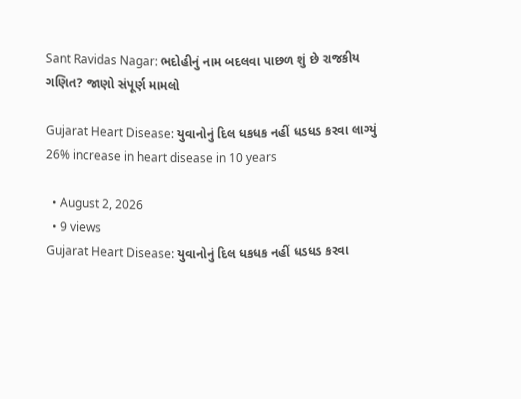Sant Ravidas Nagar: ભદોહીનું નામ બદલવા પાછળ શું છે રાજકીય ગણિત? જાણો સંપૂર્ણ મામલો

Gujarat Heart Disease: યુવાનોનું દિલ ધકધક નહીં ધડધડ કરવા લાગ્યું 26% increase in heart disease in 10 years

  • August 2, 2026
  • 9 views
Gujarat Heart Disease: યુવાનોનું દિલ ધકધક નહીં ધડધડ કરવા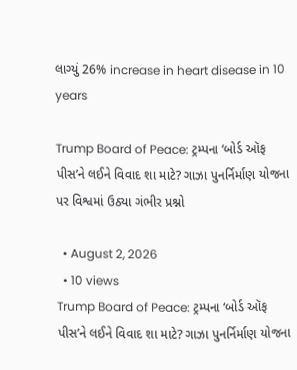લાગ્યું 26% increase in heart disease in 10 years

Trump Board of Peace: ટ્રમ્પના ‘બોર્ડ ઑફ પીસ’ને લઈને વિવાદ શા માટે? ગાઝા પુનર્નિર્માણ યોજના પર વિશ્વમાં ઉઠ્યા ગંભીર પ્રશ્નો

  • August 2, 2026
  • 10 views
Trump Board of Peace: ટ્રમ્પના ‘બોર્ડ ઑફ પીસ’ને લઈને વિવાદ શા માટે? ગાઝા પુનર્નિર્માણ યોજના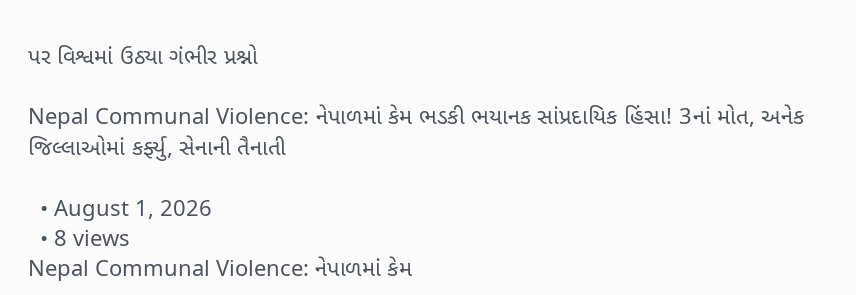પર વિશ્વમાં ઉઠ્યા ગંભીર પ્રશ્નો

Nepal Communal Violence: નેપાળમાં કેમ ભડકી ભયાનક સાંપ્રદાયિક હિંસા! 3નાં મોત, અનેક જિલ્લાઓમાં કર્ફ્યુ, સેનાની તૈનાતી

  • August 1, 2026
  • 8 views
Nepal Communal Violence: નેપાળમાં કેમ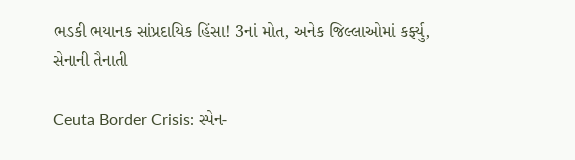ભડકી ભયાનક સાંપ્રદાયિક હિંસા! 3નાં મોત, અનેક જિલ્લાઓમાં કર્ફ્યુ, સેનાની તૈનાતી

Ceuta Border Crisis: સ્પેન-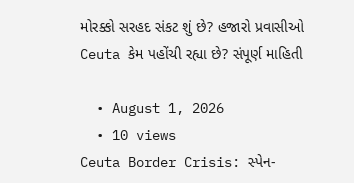મોરક્કો સરહદ સંકટ શું છે? હજારો પ્રવાસીઓ Ceuta કેમ પહોંચી રહ્યા છે? સંપૂર્ણ માહિતી

  • August 1, 2026
  • 10 views
Ceuta Border Crisis: સ્પેન-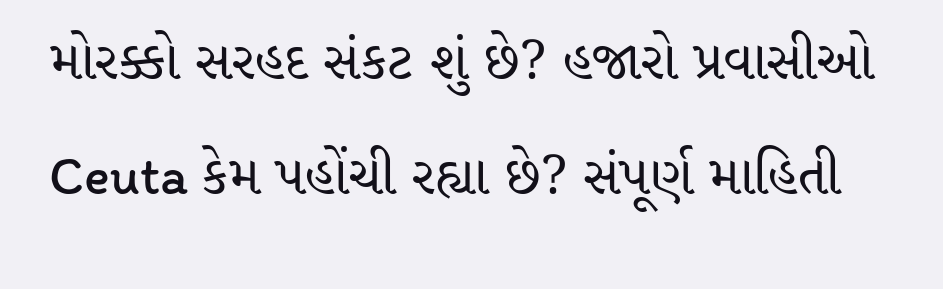મોરક્કો સરહદ સંકટ શું છે? હજારો પ્રવાસીઓ Ceuta કેમ પહોંચી રહ્યા છે? સંપૂર્ણ માહિતી